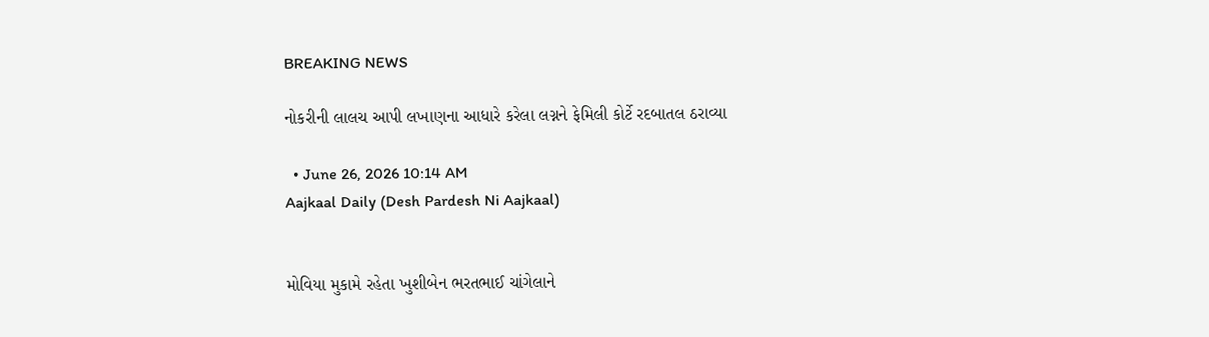BREAKING NEWS

નોકરીની લાલચ આપી લખાણના આધારે કરેલા લગ્નને ફેમિલી કોર્ટે રદબાતલ ઠરાવ્યા

  • June 26, 2026 10:14 AM
Aajkaal Daily (Desh Pardesh Ni Aajkaal)


મોવિયા મુકામે રહેતા ખુશીબેન ભરતભાઈ ચાંગેલાને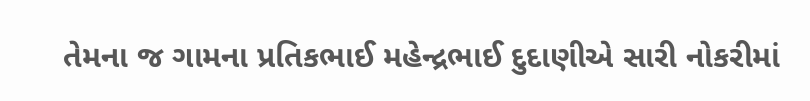તેમના જ ગામના પ્રતિકભાઈ મહેન્દ્રભાઈ દુદાણીએ સારી નોકરીમાં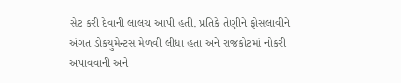સેટ કરી દેવાની લાલચ આપી હતી. પ્રતિકે તેણીને ફોસલાવીને અંગત ડોકયુમેન્ટસ મેળવી લીધા હતા અને રાજકોટમાં નોકરી અપાવવાની અને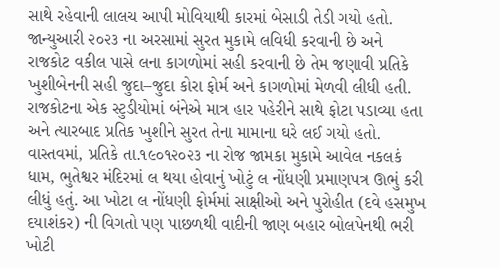સાથે રહેવાની લાલચ આપી મોવિયાથી કારમાં બેસાડી તેડી ગયો હતો.
જાન્યુઆરી ૨૦૨૩ ના અરસામાં સુરત મુકામે લવિધી કરવાની છે અને રાજકોટ વકીલ પાસે લના કાગળોમાં સહી કરવાની છે તેમ જણાવી પ્રતિકે ખુશીબેનની સહી જુદા–જુદા કોરા ફોર્મ અને કાગળોમાં મેળવી લીધી હતી. રાજકોટના એક સ્ટુડીયોમાં બંનેએ માત્ર હાર પહેરીને સાથે ફોટા પડાવ્યા હતા અને ત્યારબાદ પ્રતિક ખુશીને સુરત તેના મામાના ઘરે લઈ ગયો હતો. વાસ્તવમાં, પ્રતિકે તા.૧૯૦૧૨૦૨૩ ના રોજ જામકા મુકામે આવેલ નકલકં ધામ, ભુતેશ્વર મંદિરમાં લ થયા હોવાનું ખોટું લ નોંધણી પ્રમાણપત્ર ઊભું કરી લીધું હતું. આ ખોટા લ નોંધણી ફોર્મમાં સાક્ષીઓ અને પુરોહીત (દવે હસમુખ દયાશંકર) ની વિગતો પણ પાછળથી વાદીની જાણ બહાર બોલપેનથી ભરી ખોટી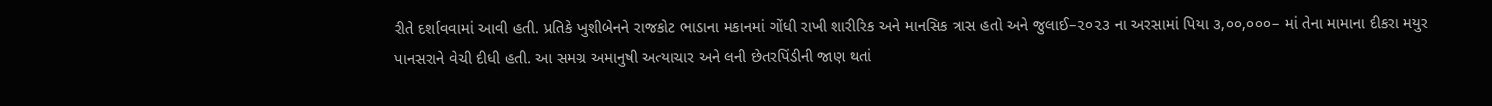રીતે દર્શાવવામાં આવી હતી. પ્રતિકે ખુશીબેનને રાજકોટ ભાડાના મકાનમાં ગોંધી રાખી શારીરિક અને માનસિક ત્રાસ હતો અને જુલાઈ–૨૦૨૩ ના અરસામાં પિયા ૩,૦૦,૦૦૦– માં તેના મામાના દીકરા મયુર પાનસરાને વેચી દીધી હતી. આ સમગ્ર અમાનુષી અત્યાચાર અને લની છેતરપિંડીની જાણ થતાં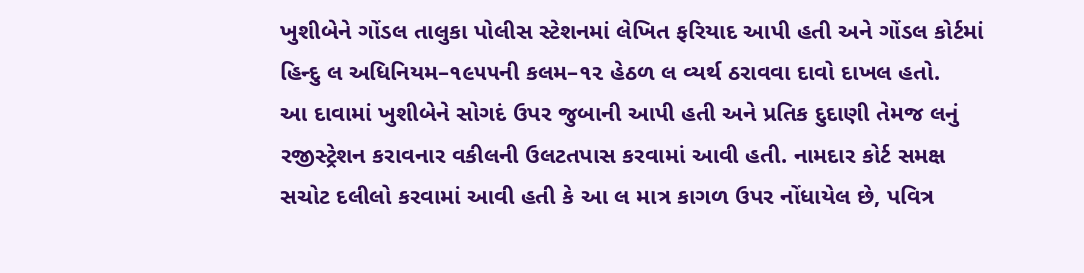ખુશીબેને ગોંડલ તાલુકા પોલીસ સ્ટેશનમાં લેખિત ફરિયાદ આપી હતી અને ગોંડલ કોર્ટમાં હિન્દુ લ અધિનિયમ–૧૯૫૫ની કલમ–૧૨ હેઠળ લ વ્યર્થ ઠરાવવા દાવો દાખલ હતો.
આ દાવામાં ખુશીબેને સોગદં ઉપર જુબાની આપી હતી અને પ્રતિક દુદાણી તેમજ લનું રજીસ્ટ્રેશન કરાવનાર વકીલની ઉલટતપાસ કરવામાં આવી હતી. નામદાર કોર્ટ સમક્ષ સચોટ દલીલો કરવામાં આવી હતી કે આ લ માત્ર કાગળ ઉપર નોંધાયેલ છે, પવિત્ર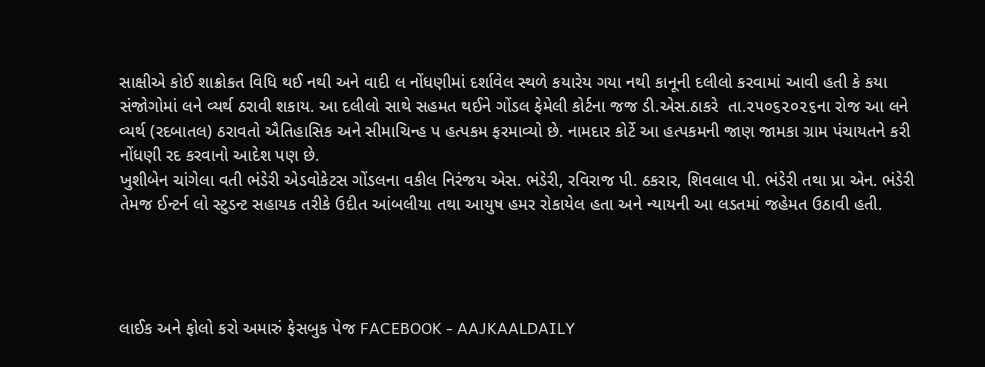સાક્ષીએ કોઈ શાક્રોકત વિધિ થઈ નથી અને વાદી લ નોંધણીમાં દર્શાવેલ સ્થળે કયારેય ગયા નથી કાનૂની દલીલો કરવામાં આવી હતી કે કયા સંજોગોમાં લને વ્યર્થ ઠરાવી શકાય. આ દલીલો સાથે સહમત થઈને ગોંડલ ફેમેલી કોર્ટના જજ ડી.એસ.ઠાકરે  તા.૨૫૦૬૨૦૨૬ના રોજ આ લને વ્યર્થ (રદબાતલ) ઠરાવતો ઐતિહાસિક અને સીમાચિન્હ પ હત્પકમ ફરમાવ્યો છે. નામદાર કોર્ટે આ હત્પકમની જાણ જામકા ગ્રામ પંચાયતને કરી નોંધણી રદ કરવાનો આદેશ પણ છે.
ખુશીબેન ચાંગેલા વતી ભંડેરી એડવોકેટસ ગોંડલના વકીલ નિરંજય એસ. ભંડેરી, રવિરાજ પી. ઠકરાર, શિવલાલ પી. ભંડેરી તથા પ્રા એન. ભંડેરી તેમજ ઈન્ટર્ન લો સ્ટુડન્ટ સહાયક તરીકે ઉદીત આંબલીયા તથા આયુષ હમર રોકાયેલ હતા અને ન્યાયની આ લડતમાં જહેમત ઉઠાવી હતી.




લાઈક અને ફોલો કરો અમારું ફેસબુક પેજ FACEBOOK - AAJKAALDAILY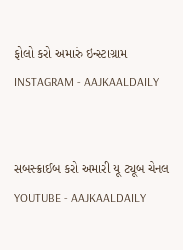ફોલો કરો અમારું ઇન્સ્ટાગ્રામ INSTAGRAM - AAJKAALDAILY


સબસ્ક્રાઈબ કરો અમારી યૂ ટ્યૂબ ચેનલ YOUTUBE - AAJKAALDAILY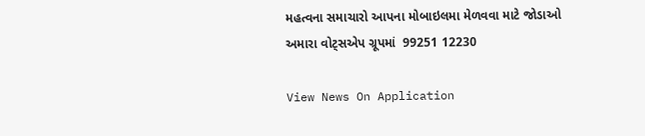મહત્વના સમાચારો આપના મોબાઇલમા મેળવવા માટે જોડાઓ અમારા વોટ્સએપ ગ્રૂપમાં  99251 12230

View News On Application